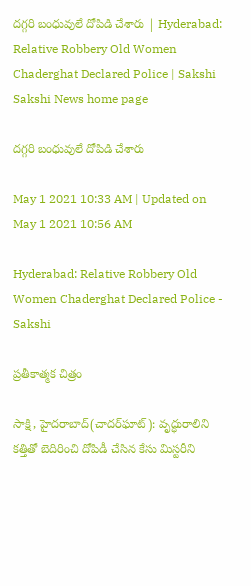దగ్గరి బంధువులే దోపిడి చేశారు | Hyderabad: Relative Robbery Old Women Chaderghat Declared Police | Sakshi
Sakshi News home page

దగ్గరి బంధువులే దోపిడి చేశారు

May 1 2021 10:33 AM | Updated on May 1 2021 10:56 AM

Hyderabad: Relative Robbery Old Women Chaderghat Declared Police - Sakshi

ప్రతీకాత్మక చిత్రం

సాక్షి, హైదరాబాద్‌(చాదర్‌ఘాట్‌): వృద్ధురాలిని కత్తితో బెదిరించి దోపిడీ చేసిన కేసు మిస్టరీని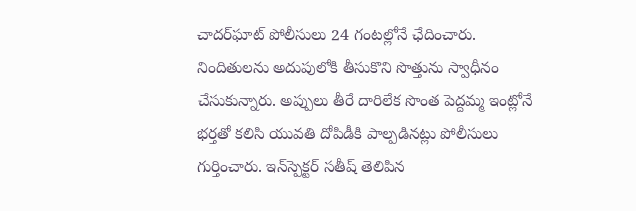చాదర్‌ఘాట్‌ పోలీసులు 24 గంటల్లోనే ఛేదించారు. నిందితులను అదుపులోకి తీసుకొని సొత్తును స్వాధీనం చేసుకున్నారు. అప్పులు తీరే దారిలేక సొంత పెద్దమ్మ ఇంట్లోనే భర్తతో కలిసి యువతి దోపిడీకి పాల్పడినట్లు పోలీసులు గుర్తించారు. ఇన్‌స్పెక్టర్‌ సతీష్‌ తెలిపిన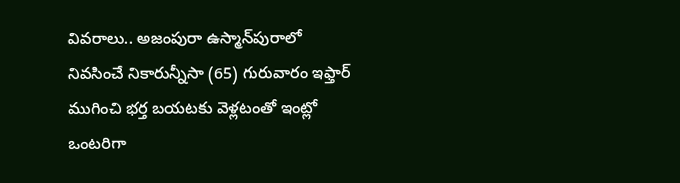వివరాలు.. అజంపురా ఉస్మాన్‌పురాలో నివసించే నికారున్నీసా (65) గురువారం ఇఫ్తార్‌ ముగించి భర్త బయటకు వెళ్లటంతో ఇంట్లో ఒంటరిగా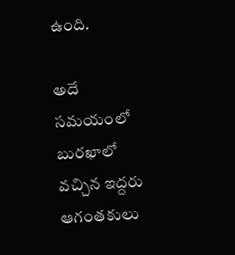ఉంది.

అదే సమయంలో బురఖాలో వచ్చిన ఇద్దరు ఆగంతకులు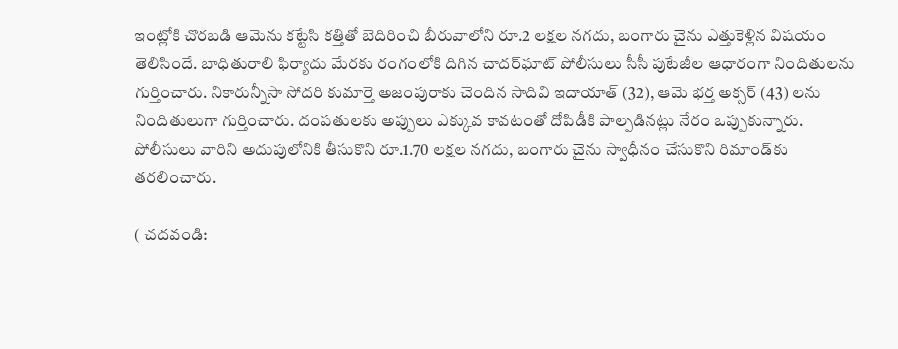ఇంట్లోకి చొరబడి ఆమెను కట్టేసి కత్తితో బెదిరించి బీరువాలోని రూ.2 లక్షల నగదు, బంగారు చైను ఎత్తుకెళ్లిన విషయం తెలిసిందే. బాధితురాలి ఫిర్యాదు మేరకు రంగంలోకి దిగిన చాదర్‌ఘాట్‌ పోలీసులు సీసీ పుటేజీల ఆధారంగా నిందితులను గుర్తించారు. నికారున్నీసా సోదరి కుమార్తె అజంపురాకు చెందిన సాదివి ఇదాయాత్‌ (32), ఆమె భర్త అక్సర్‌ (43) లను నిందితులుగా గుర్తించారు. దంపతులకు అప్పులు ఎక్కువ కావటంతో దోపిడీకి పాల్పడినట్లు నేరం ఒప్పుకున్నారు. పోలీసులు వారిని అదుపులోనికి తీసుకొని రూ.1.70 లక్షల నగదు, బంగారు చైను స్వాధీనం చేసుకొని రిమాండ్‌కు తరలించారు.

( చదవండి: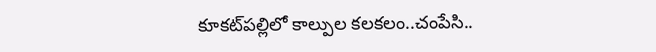కూకట్‌పల్లిలో కాల్పుల కలకలం..చంపేసి..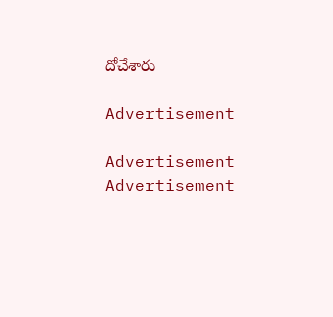దోచేశారు

Advertisement

Advertisement
Advertisement